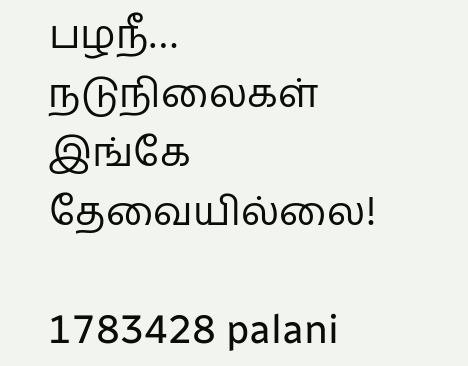பழநீ… நடுநிலைகள் இங்கே தேவையில்லை!

1783428 palani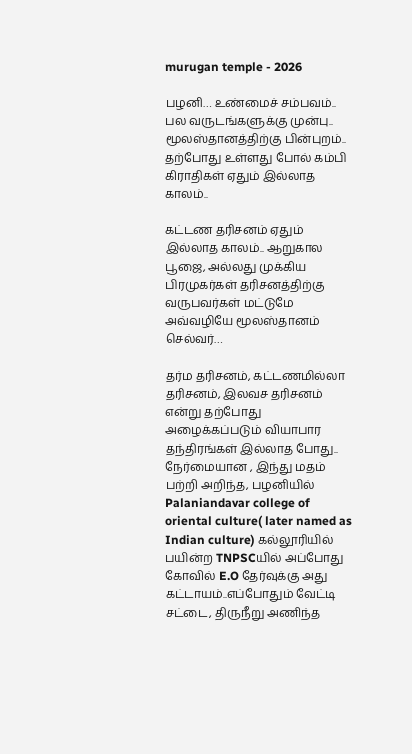murugan temple - 2026

பழனி… உண்மைச் சம்பவம்.. பல வருடங்களுக்கு முன்பு.. மூலஸ்தானத்திற்கு பின்புறம்.. தற்போது உள்ளது போல் கம்பி கிராதிகள் ஏதும் இல்லாத காலம்..

கட்டண தரிசனம் ஏதும் இல்லாத காலம்.. ஆறுகால பூஜை, அல்லது முக்கிய பிரமுகர்கள் தரிசனத்திற்கு வருபவர்கள் மட்டுமே அவ்வழியே மூலஸ்தானம் செல்வர்…

தர்ம தரிசனம், கட்டணமில்லா தரிசனம், இலவச தரிசனம் என்று தற்போது அழைக்கப்படும் வியாபார தந்திரங்கள் இல்லாத போது.. நேர்மையான , இந்து மதம் பற்றி அறிந்த, பழனியில் Palaniandavar college of oriental culture( later named as Indian culture) கல்லூரியில் பயின்ற TNPSCயில் அப்போது கோவில் E.O தேர்வுக்கு அது கட்டாயம்..எப்போதும் வேட்டி சட்டை, திருநீறு அணிந்த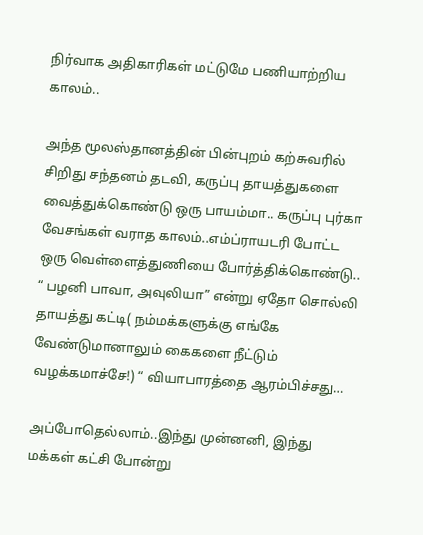நிர்வாக அதிகாரிகள் மட்டுமே பணியாற்றிய காலம்..

அந்த மூலஸ்தானத்தின் பின்புறம் கற்சுவரில் சிறிது சந்தனம் தடவி, கருப்பு தாயத்துகளை வைத்துக்கொண்டு ஒரு பாயம்மா.. கருப்பு புர்கா வேசங்கள் வராத காலம்..எம்ப்ராயடரி போட்ட ஒரு வெள்ளைத்துணியை போர்த்திக்கொண்டு.. “ பழனி பாவா, அவுலியா” என்று ஏதோ சொல்லி தாயத்து கட்டி( நம்மக்களுக்கு எங்கே வேண்டுமானாலும் கைகளை நீட்டும் வழக்கமாச்சே!) “ வியாபாரத்தை ஆரம்பிச்சது…

அப்போதெல்லாம்..இந்து முன்னனி, இந்து மக்கள் கட்சி போன்று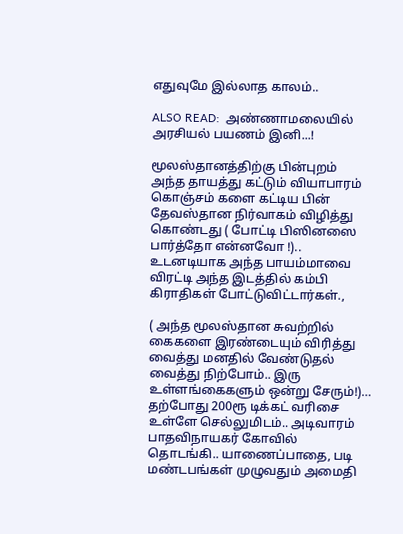எதுவுமே இல்லாத காலம்..

ALSO READ:  அண்ணாமலையில் அரசியல் பயணம் இனி...!

மூலஸ்தானத்திற்கு பின்புறம் அந்த தாயத்து கட்டும் வியாபாரம் கொஞ்சம் களை கட்டிய பின் தேவஸ்தான நிர்வாகம் விழித்து கொண்டது ( போட்டி பிஸினஸை பார்த்தோ என்னவோ !).. உடனடியாக அந்த பாயம்மாவை விரட்டி அந்த இடத்தில் கம்பி கிராதிகள் போட்டுவிட்டார்கள்.,

( அந்த மூலஸ்தான சுவற்றில் கைகளை இரண்டையும் விரித்து வைத்து மனதில் வேண்டுதல் வைத்து நிற்போம்.. இரு உள்ளங்கைகளும் ஒன்று சேரும்!)… தற்போது 200ரூ டிக்கட் வரிசை உள்ளே செல்லுமிடம்.. அடிவாரம் பாதவிநாயகர் கோவில் தொடங்கி.. யாணைப்பாதை, படி மண்டபங்கள் முழுவதும் அமைதி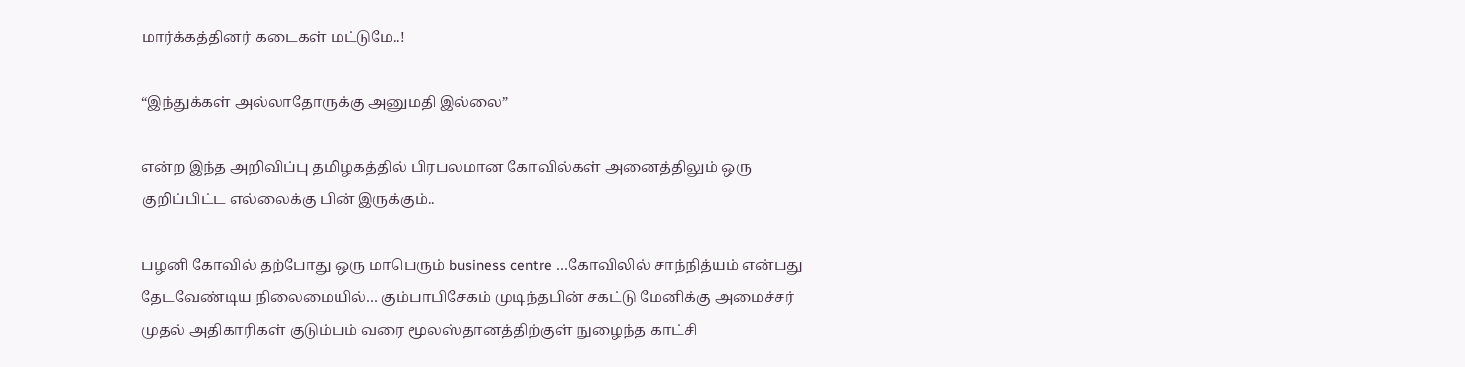மார்க்கத்தினர் கடைகள் மட்டுமே..!

“இந்துக்கள் அல்லாதோருக்கு அனுமதி இல்லை”

என்ற இந்த அறிவிப்பு தமிழகத்தில் பிரபலமான கோவில்கள் அனைத்திலும் ஒரு குறிப்பிட்ட எல்லைக்கு பின் இருக்கும்..

பழனி கோவில் தற்போது ஒரு மாபெரும் business centre …கோவிலில் சாந்நித்யம் என்பது தேடவேண்டிய நிலைமையில்… கும்பாபிசேகம் முடிந்தபின் சகட்டு மேனிக்கு அமைச்சர் முதல் அதிகாரிகள் குடும்பம் வரை மூலஸ்தானத்திற்குள் நுழைந்த காட்சி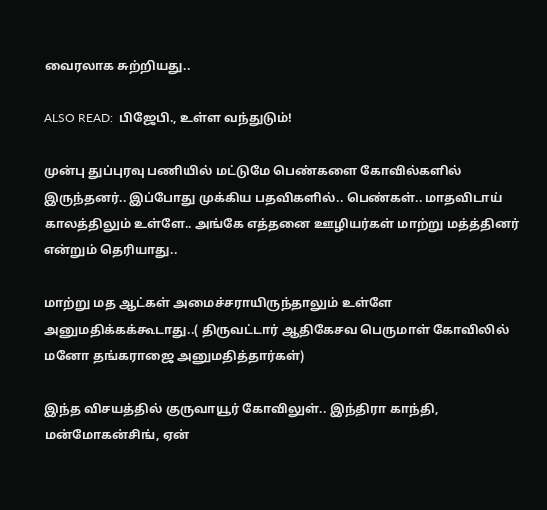வைரலாக சுற்றியது..

ALSO READ:  பிஜேபி., உள்ள வந்துடும்!

முன்பு துப்புரவு பணியில் மட்டுமே பெண்களை கோவில்களில் இருந்தனர்.. இப்போது முக்கிய பதவிகளில்.. பெண்கள்.. மாதவிடாய் காலத்திலும் உள்ளே.. அங்கே எத்தனை ஊழியர்கள் மாற்று மத்த்தினர் என்றும் தெரியாது..

மாற்று மத ஆட்கள் அமைச்சராயிருந்தாலும் உள்ளே அனுமதிக்கக்கூடாது..( திருவட்டார் ஆதிகேசவ பெருமாள் கோவிலில் மனோ தங்கராஜை அனுமதித்தார்கள்)

இந்த விசயத்தில் குருவாயூர் கோவிலுள்.. இந்திரா காந்தி, மன்மோகன்சிங், ஏன்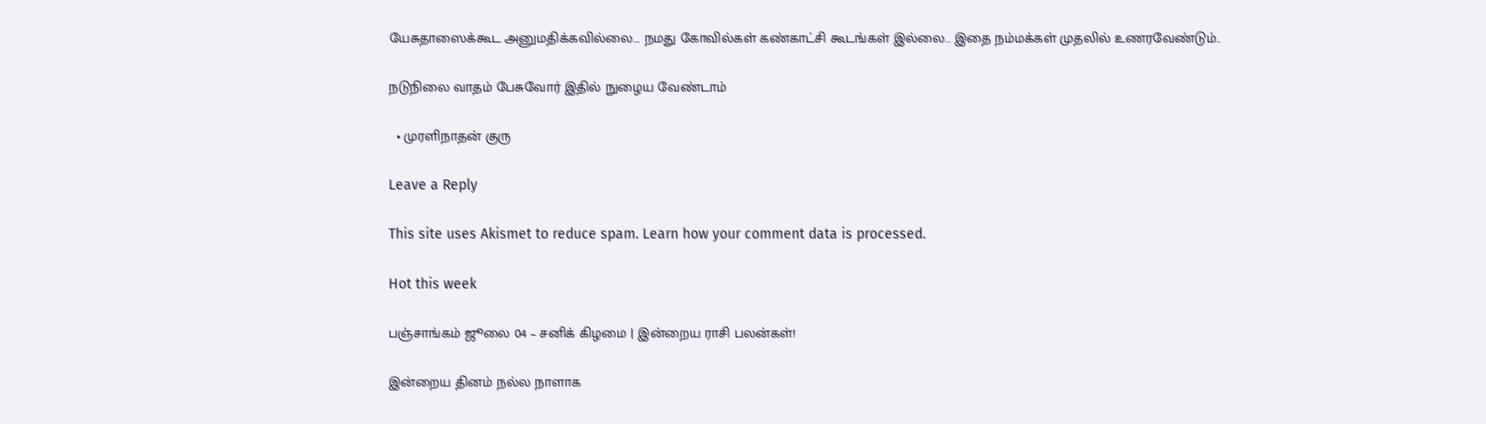யேசுதாஸைக்கூட அனுமதிக்கவில்லை… நமது கோவில்கள் கண்காட்சி கூடங்கள் இல்லை.. இதை நம்மக்கள் முதலில் உணரவேண்டும்..

நடுநிலை வாதம் பேசுவோர் இதில் நுழைய வேண்டாம்

  • முரளிநாதன் குரு

Leave a Reply

This site uses Akismet to reduce spam. Learn how your comment data is processed.

Hot this week

பஞ்சாங்கம் ஜூலை 04 – சனிக் கிழமை | இன்றைய ராசி பலன்கள்!

இன்றைய தினம் நல்ல நாளாக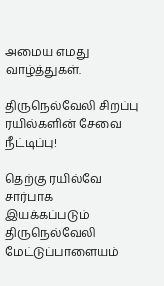அமைய எமது வாழ்த்துகள்.

திருநெல்வேலி சிறப்பு ரயில்களின் சேவை நீட்டிப்பு!

தெற்கு ரயில்வே சார்பாக இயக்கப்படும் திருநெல்வேலி மேட்டுப்பாளையம்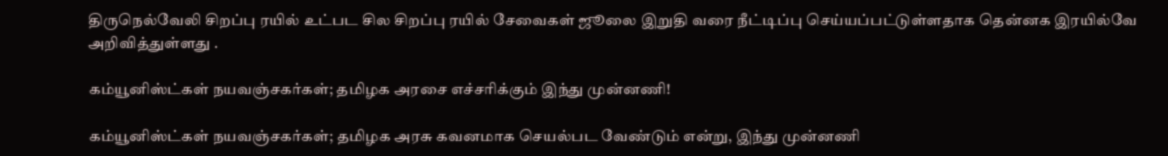திருநெல்வேலி சிறப்பு ரயில் உட்பட சில சிறப்பு ரயில் சேவைகள் ஜூலை இறுதி வரை நீட்டிப்பு செய்யப்பட்டுள்ளதாக தென்னக இரயில்வே அறிவித்துள்ளது .

கம்யூனிஸ்ட்கள் நயவஞ்சகர்கள்; தமிழக அரசை எச்சரிக்கும் இந்து முன்னணி!

கம்யூனிஸ்ட்கள் நயவஞ்சகர்கள்; தமிழக அரசு கவனமாக செயல்பட வேண்டும் என்று, இந்து முன்னணி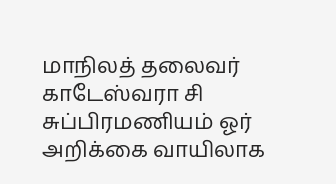மாநிலத் தலைவர் காடேஸ்வரா சி சுப்பிரமணியம் ஓர் அறிக்கை வாயிலாக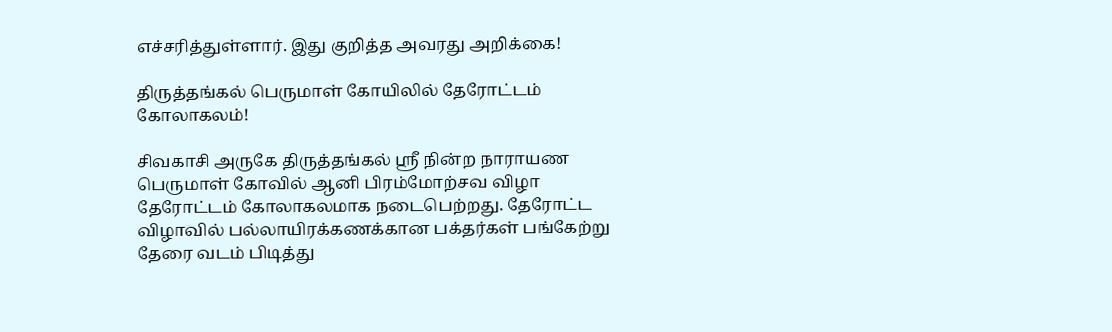எச்சரித்துள்ளார். இது குறித்த அவரது அறிக்கை!

திருத்தங்கல் பெருமாள் கோயிலில் தேரோட்டம் கோலாகலம்!

சிவகாசி அருகே திருத்தங்கல் ஸ்ரீ நின்ற நாராயண பெருமாள் கோவில் ஆனி பிரம்மோற்சவ விழா தேரோட்டம் கோலாகலமாக நடைபெற்றது. தேரோட்ட விழாவில் பல்லாயிரக்கணக்கான பக்தர்கள் பங்கேற்று தேரை வடம் பிடித்து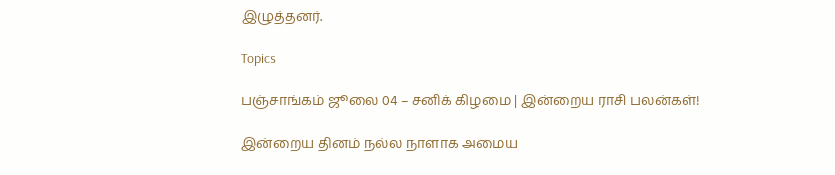இழுத்தனர்.

Topics

பஞ்சாங்கம் ஜூலை 04 – சனிக் கிழமை | இன்றைய ராசி பலன்கள்!

இன்றைய தினம் நல்ல நாளாக அமைய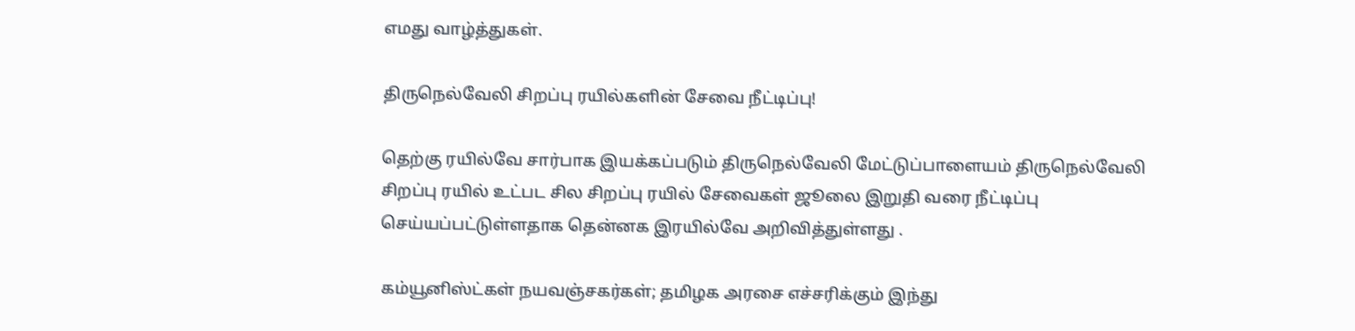எமது வாழ்த்துகள்.

திருநெல்வேலி சிறப்பு ரயில்களின் சேவை நீட்டிப்பு!

தெற்கு ரயில்வே சார்பாக இயக்கப்படும் திருநெல்வேலி மேட்டுப்பாளையம் திருநெல்வேலி சிறப்பு ரயில் உட்பட சில சிறப்பு ரயில் சேவைகள் ஜூலை இறுதி வரை நீட்டிப்பு செய்யப்பட்டுள்ளதாக தென்னக இரயில்வே அறிவித்துள்ளது .

கம்யூனிஸ்ட்கள் நயவஞ்சகர்கள்; தமிழக அரசை எச்சரிக்கும் இந்து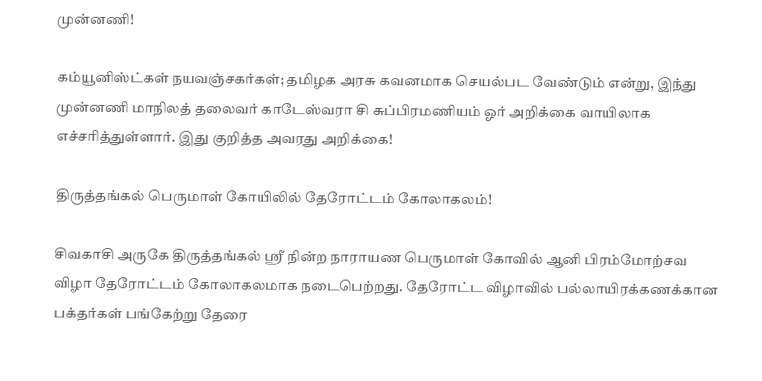முன்னணி!

கம்யூனிஸ்ட்கள் நயவஞ்சகர்கள்; தமிழக அரசு கவனமாக செயல்பட வேண்டும் என்று, இந்து முன்னணி மாநிலத் தலைவர் காடேஸ்வரா சி சுப்பிரமணியம் ஓர் அறிக்கை வாயிலாக எச்சரித்துள்ளார். இது குறித்த அவரது அறிக்கை!

திருத்தங்கல் பெருமாள் கோயிலில் தேரோட்டம் கோலாகலம்!

சிவகாசி அருகே திருத்தங்கல் ஸ்ரீ நின்ற நாராயண பெருமாள் கோவில் ஆனி பிரம்மோற்சவ விழா தேரோட்டம் கோலாகலமாக நடைபெற்றது. தேரோட்ட விழாவில் பல்லாயிரக்கணக்கான பக்தர்கள் பங்கேற்று தேரை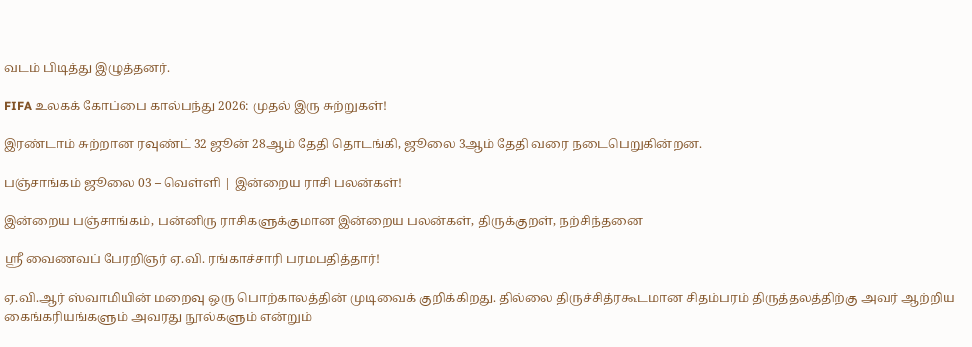வடம் பிடித்து இழுத்தனர்.

FIFA உலகக் கோப்பை கால்பந்து 2026: முதல் இரு சுற்றுகள்!

இரண்டாம் சுற்றான ரவுண்ட் 32 ஜூன் 28ஆம் தேதி தொடங்கி, ஜூலை 3ஆம் தேதி வரை நடைபெறுகின்றன.

பஞ்சாங்கம் ஜூலை 03 – வெள்ளி | இன்றைய ராசி பலன்கள்!

இன்றைய பஞ்சாங்கம், பன்னிரு ராசிகளுக்குமான இன்றைய பலன்கள், திருக்குறள், நற்சிந்தனை

ஸ்ரீ வைணவப் பேரறிஞர் ஏ.வி. ரங்காச்சாரி பரமபதித்தார்!

ஏ.வி.ஆர் ஸ்வாமியின் மறைவு ஒரு பொற்காலத்தின் முடிவைக் குறிக்கிறது. தில்லை திருச்சித்ரகூடமான சிதம்பரம் திருத்தலத்திற்கு அவர் ஆற்றிய கைங்கரியங்களும் அவரது நூல்களும் என்றும்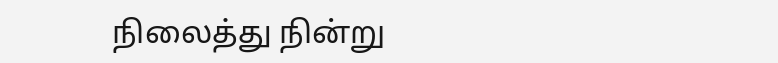நிலைத்து நின்று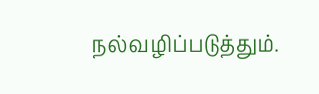நல்வழிப்படுத்தும்.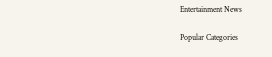Entertainment News

Popular Categories